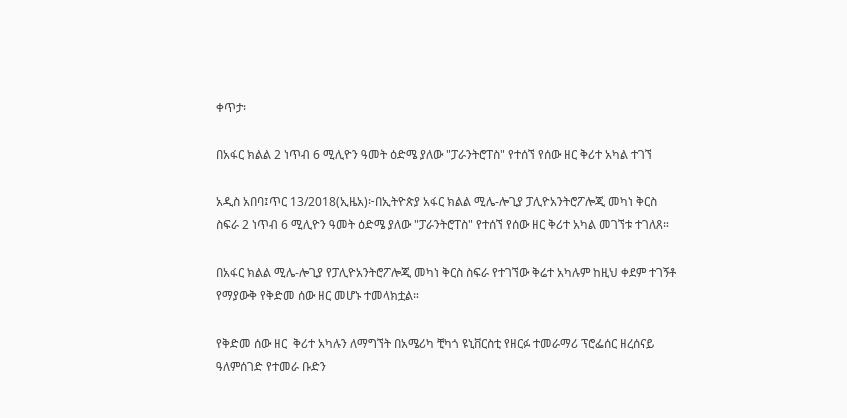ቀጥታ፡

በአፋር ክልል 2 ነጥብ 6 ሚሊዮን ዓመት ዕድሜ ያለው "ፓራንትሮፐስ" የተሰኘ የሰው ዘር ቅሪተ አካል ተገኘ

አዲስ አበባ፤ጥር 13/2018(ኢዜአ)፦በኢትዮጵያ አፋር ክልል ሚሌ-ሎጊያ ፓሊዮአንትሮፖሎጂ መካነ ቅርስ ስፍራ 2 ነጥብ 6 ሚሊዮን ዓመት ዕድሜ ያለው "ፓራንትሮፐስ" የተሰኘ የሰው ዘር ቅሪተ አካል መገኘቱ ተገለጸ።

በአፋር ክልል ሚሌ-ሎጊያ የፓሊዮአንትሮፖሎጂ መካነ ቅርስ ስፍራ የተገኘው ቅሬተ አካሉም ከዚህ ቀደም ተገኝቶ የማያውቅ የቅድመ ሰው ዘር መሆኑ ተመላክቷል።

የቅድመ ሰው ዘር  ቅሪተ አካሉን ለማግኘት በአሜሪካ ቺካጎ ዩኒቨርስቲ የዘርፉ ተመራማሪ ፕሮፌሰር ዘረሰናይ ዓለምሰገድ የተመራ ቡድን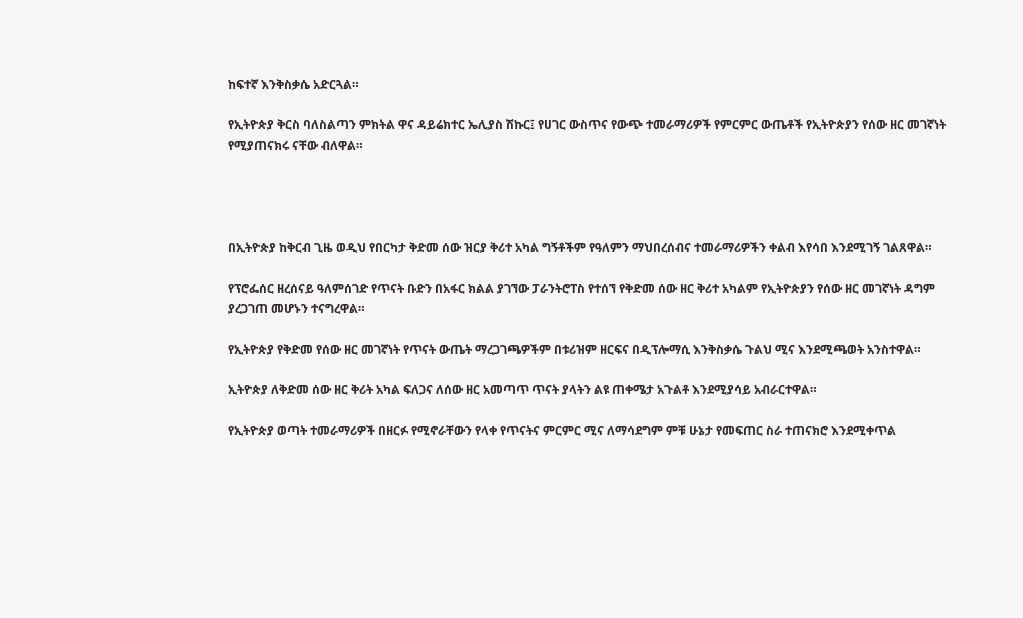ከፍተኛ እንቅስቃሴ አድርጓል።

የኢትዮጵያ ቅርስ ባለስልጣን ምክትል ዋና ዳይሬክተር ኤሊያስ ሽኩር፤ የሀገር ውስጥና የውጭ ተመራማሪዎች የምርምር ውጤቶች የኢትዮጵያን የሰው ዘር መገኛነት የሚያጠናክሩ ናቸው ብለዋል።




በኢትዮጵያ ከቅርብ ጊዜ ወዲህ የበርካታ ቅድመ ሰው ዝርያ ቅሪተ አካል ግኝቶችም የዓለምን ማህበረሰብና ተመራማሪዎችን ቀልብ እየሳበ እንደሚገኝ ገልጸዋል።

የፕሮፌሰር ዘረሰናይ ዓለምሰገድ የጥናት ቡድን በአፋር ክልል ያገኘው ፓራንትሮፐስ የተሰኘ የቅድመ ሰው ዘር ቅሪተ አካልም የኢትዮጵያን የሰው ዘር መገኛነት ዳግም ያረጋገጠ መሆኑን ተናግረዋል።

የኢትዮጵያ የቅድመ የሰው ዘር መገኛነት የጥናት ውጤት ማረጋገጫዎችም በቱሪዝም ዘርፍና በዲፕሎማሲ እንቅስቃሴ ጉልህ ሚና እንደሚጫወት አንስተዋል።

ኢትዮጵያ ለቅድመ ሰው ዘር ቅሪት አካል ፍለጋና ለሰው ዘር አመጣጥ ጥናት ያላትን ልዩ ጠቀሜታ አጉልቶ እንደሚያሳይ አብራርተዋል።

የኢትዮጵያ ወጣት ተመራማሪዎች በዘርፉ የሚኖራቸውን የላቀ የጥናትና ምርምር ሚና ለማሳደግም ምቹ ሁኔታ የመፍጠር ስራ ተጠናክሮ እንደሚቀጥል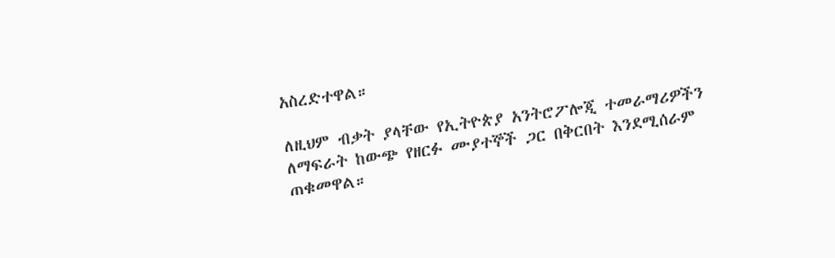አስረድተዋል።

ለዚህም ብቃት ያላቸው የኢትዮጵያ አንትሮፖሎጂ ተመራማሪዎችን ለማፍራት ከውጭ የዘርፉ ሙያተኞች ጋር በቅርበት እንደሚሰራም ጠቁመዋል።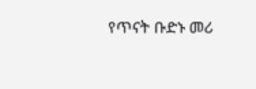የጥናት ቡድኑ መሪ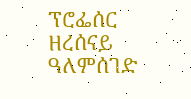ፕሮፌሰር ዘረሰናይ ዓለምሰገድ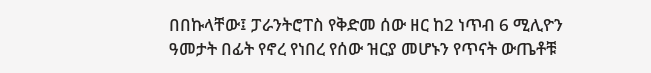በበኩላቸው፤ ፓራንትሮፐስ የቅድመ ሰው ዘር ከ2 ነጥብ 6 ሚሊዮን ዓመታት በፊት የኖረ የነበረ የሰው ዝርያ መሆኑን የጥናት ውጤቶቹ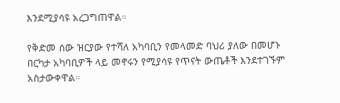እንደሚያሳዩ አረጋግጠዋል።

የቅድመ ሰው ዝርያው የተሻለ አካባቢን የመላመድ ባህሪ ያለው በመሆኑ በርካታ አካባቢዎች ላይ መኖሩን የሚያሳዩ የጥናት ውጤቶች እንደተገኙም አስታውቀዋል።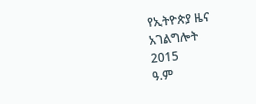የኢትዮጵያ ዜና አገልግሎት
2015
ዓ.ም